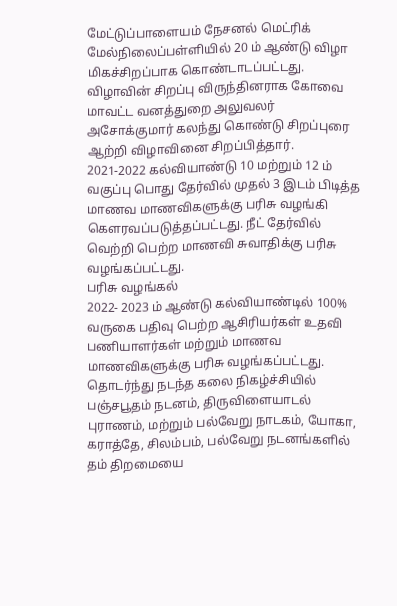மேட்டுப்பாளையம் நேசனல் மெட்ரிக் மேல்நிலைப்பள்ளியில் 20 ம் ஆண்டு விழா மிகச்சிறப்பாக கொண்டாடப்பட்டது. விழாவின் சிறப்பு விருந்தினராக கோவை மாவட்ட வனத்துறை அலுவலர் அசோக்குமார் கலந்து கொண்டு சிறப்புரை ஆற்றி விழாவினை சிறப்பித்தார்.
2021-2022 கல்வியாண்டு 10 மற்றும் 12 ம் வகுப்பு பொது தேர்வில் முதல் 3 இடம் பிடித்த மாணவ மாணவிகளுக்கு பரிசு வழங்கி கௌரவப்படுத்தப்பட்டது. நீட் தேர்வில் வெற்றி பெற்ற மாணவி சுவாதிக்கு பரிசு வழங்கப்பட்டது.
பரிசு வழங்கல்
2022- 2023 ம் ஆண்டு கல்வியாண்டில் 100% வருகை பதிவு பெற்ற ஆசிரியர்கள் உதவி பணியாளர்கள் மற்றும் மாணவ மாணவிகளுக்கு பரிசு வழங்கப்பட்டது.
தொடர்ந்து நடந்த கலை நிகழ்ச்சியில் பஞ்சபூதம் நடனம், திருவிளையாடல் புராணம், மற்றும் பல்வேறு நாடகம், யோகா, கராத்தே, சிலம்பம், பல்வேறு நடனங்களில் தம் திறமையை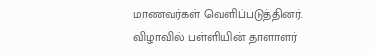மாணவர்கள் வெளிப்படுத்தினர்.
விழாவில் பள்ளியின் தாளாளர்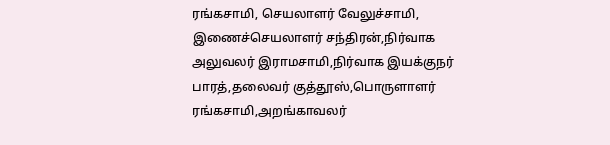ரங்கசாமி, செயலாளர் வேலுச்சாமி, இணைச்செயலாளர் சந்திரன்,நிர்வாக அலுவலர் இராமசாமி,நிர்வாக இயக்குநர் பாரத்,தலைவர் குத்தூஸ்,பொருளாளர் ரங்கசாமி,அறங்காவலர்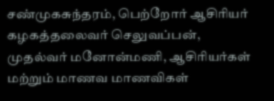சண்முகசுந்தரம், பெற்றோர் ஆசிரியர் கழகத்தலைவர் செலுவப்பன், முதல்வர் மனோன்மணி, ஆசிரியர்கள் மற்றும் மாணவ மாணவிகள்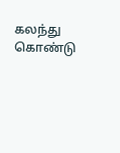கலந்து கொண்டு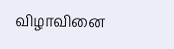விழாவினை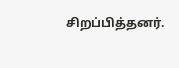சிறப்பித்தனர்.